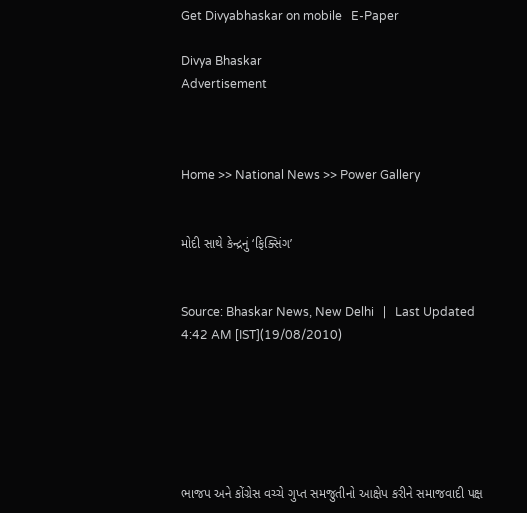Get Divyabhaskar on mobile   E-Paper

Divya Bhaskar
Advertisement



Home >> National News >> Power Gallery


મોદી સાથે કેન્દ્રનું ‘ફિક્સિંગ’


Source: Bhaskar News, New Delhi   |   Last Updated 4:42 AM [IST](19/08/2010)






ભાજપ અને કોંગ્રેસ વચ્ચે ગુપ્ત સમજુતીનો આક્ષેપ કરીને સમાજવાદી પક્ષ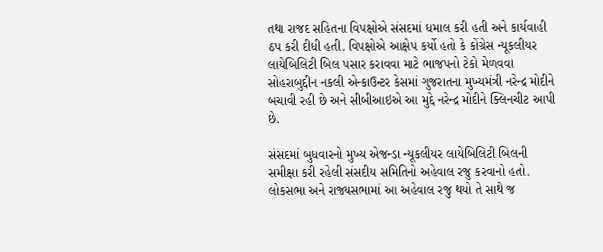તથા રાજદ સહિતના વિપક્ષોએ સંસદમાં ધમાલ કરી હતી અને કાર્યવાહી ઠપ કરી દીધી હતી. વિપક્ષોએ આક્ષેપ કર્યો હતો કે કોંગ્રેસ ન્યૂકલીયર લાયેબિલિટી બિલ પસાર કરાવવા માટે ભાજપનો ટેકો મેળવવા સોહરાબુદ્દીન નકલી એન્કાઉન્ટર કેસમાં ગુજરાતના મુખ્યમંત્રી નરેન્દ્ર મોદીને બચાવી રહી છે અને સીબીઆઇએ આ મુદ્દે નરેન્દ્ર મોદીને ક્લિનચીટ આપી છે.

સંસદમાં બુધવારનો મુખ્ય એજન્ડા ન્યૂકલીયર લાયેબિલિટી બિલની સમીક્ષા કરી રહેલી સંસદીય સમિતિનો અહેવાલ રજુ કરવાનો હતો. લોકસભા અને રાજ્યસભામાં આ અહેવાલ રજુ થયો તે સાથે જ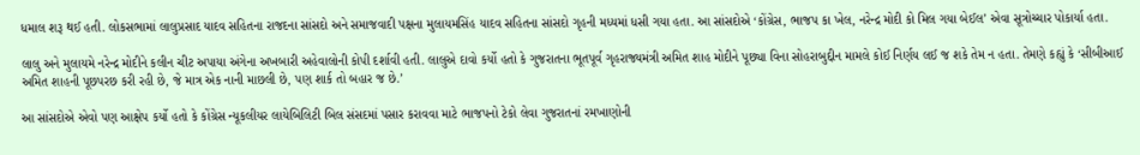ધમાલ શરૂ થઈ હતી. લોકસભામાં લાલુપ્રસાદ યાદવ સહિતના રાજદના સાંસદો અને સમાજવાદી પક્ષના મુલાયમસિંહ યાદવ સહિતના સાંસદો ગૃહની મધ્યમાં ધસી ગયા હતા. આ સાંસદોએ ‘કોંગ્રેસ, ભાજપ કા ખેલ, નરેન્દ્ર મોદી કો મિલ ગયા બેઈલ’ એવા સૂત્રોચ્ચાર પોકાર્યા હતા.

લાલુ અને મુલાયમે નરેન્દ્ર મોદીને કલીન ચીટ અપાયા અંગેના અખબારી અહેવાલોની કોપી દર્શાવી હતી. લાલુએ દાવો કર્યો હતો કે ગુજરાતના ભૂતપૂર્વ ગૃહરાજ્યમંત્રી અમિત શાહ મોદીને પૂછ્યા વિના સોહરાબુદ્દીન મામલે કોઈ નિર્ણય લઈ જ શકે તેમ ન હતા. તેમણે કહ્યું કે ‘સીબીઆઈ અમિત શાહની પૂછપરછ કરી રહી છે, જે માત્ર એક નાની માછલી છે, પણ શાર્ક તો બહાર જ છે.’

આ સાંસદોએ એવો પણ આક્ષેપ કર્યો હતો કે કોંગ્રેસ ન્યૂકલીયર લાયેબિલિટી બિલ સંસદમાં પસાર કરાવવા માટે ભાજપનો ટેકો લેવા ગુજરાતનાં રમખાણોની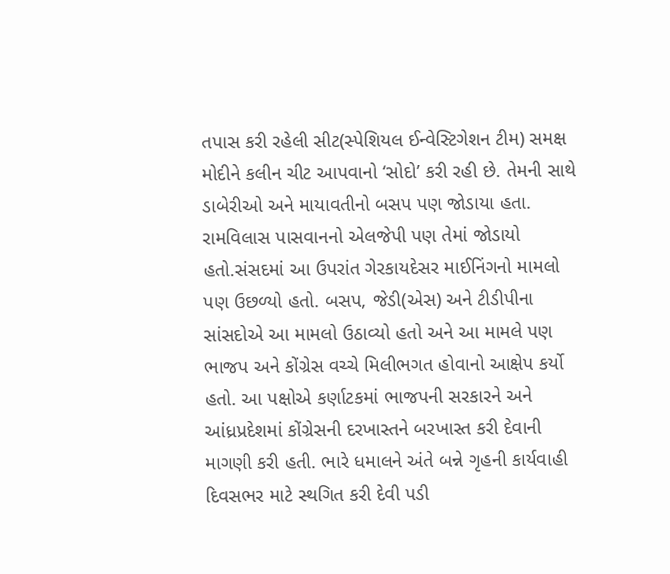તપાસ કરી રહેલી સીટ(સ્પેશિયલ ઈન્વેસ્ટિગેશન ટીમ) સમક્ષ મોદીને કલીન ચીટ આપવાનો ‘સોદો’ કરી રહી છે. તેમની સાથે ડાબેરીઓ અને માયાવતીનો બસપ પણ જોડાયા હતા. રામવિલાસ પાસવાનનો એલજેપી પણ તેમાં જોડાયો હતો.સંસદમાં આ ઉપરાંત ગેરકાયદેસર માઈનિંગનો મામલો પણ ઉછળ્યો હતો. બસપ, જેડી(એસ) અને ટીડીપીના સાંસદોએ આ મામલો ઉઠાવ્યો હતો અને આ મામલે પણ ભાજપ અને કોંગ્રેસ વચ્ચે મિલીભગત હોવાનો આક્ષેપ કર્યો હતો. આ પક્ષોએ કર્ણાટકમાં ભાજપની સરકારને અને આંધ્રપ્રદેશમાં કોંગ્રેસની દરખાસ્તને બરખાસ્ત કરી દેવાની માગણી કરી હતી. ભારે ધમાલને અંતે બન્ને ગૃહની કાર્યવાહી દિવસભર માટે સ્થગિત કરી દેવી પડી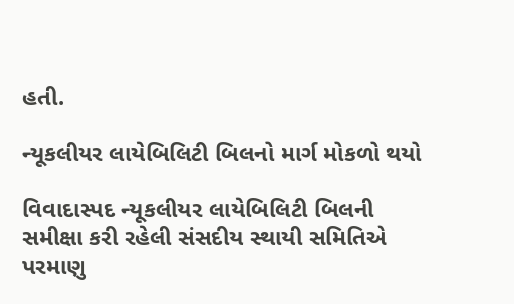હતી.

ન્યૂકલીયર લાયેબિલિટી બિલનો માર્ગ મોકળો થયો

વિવાદાસ્પદ ન્યૂકલીયર લાયેબિલિટી બિલની સમીક્ષા કરી રહેલી સંસદીય સ્થાયી સમિતિએ પરમાણુ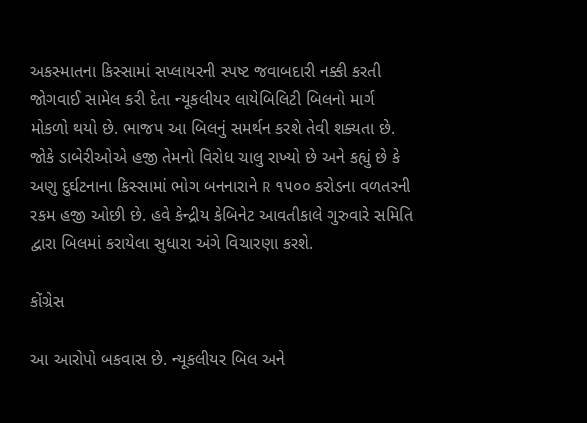અકસ્માતના કિસ્સામાં સપ્લાયરની સ્પષ્ટ જવાબદારી નક્કી કરતી જોગવાઈ સામેલ કરી દેતા ન્યૂકલીયર લાયેબિલિટી બિલનો માર્ગ મોકળો થયો છે. ભાજપ આ બિલનું સમર્થન કરશે તેવી શક્યતા છે. જોકે ડાબેરીઓએ હજી તેમનો વિરોધ ચાલુ રાખ્યો છે અને કહ્યું છે કે અણુ દુર્ઘટનાના કિસ્સામાં ભોગ બનનારાને R ૧૫૦૦ કરોડના વળતરની રકમ હજી ઓછી છે. હવે કેન્દ્રીય કેબિનેટ આવતીકાલે ગુરુવારે સમિતિ દ્વારા બિલમાં કરાયેલા સુધારા અંગે વિચારણા કરશે.

કોંગ્રેસ

આ આરોપો બકવાસ છે. ન્યૂકલીયર બિલ અને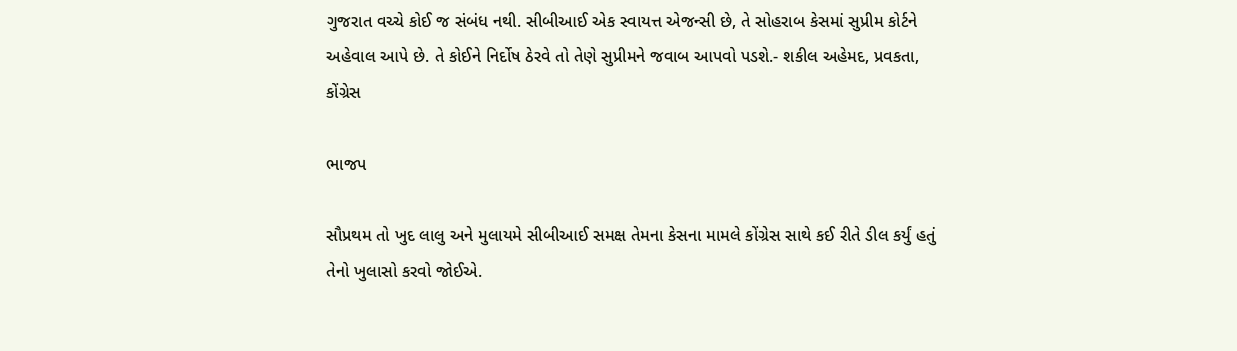ગુજરાત વચ્ચે કોઈ જ સંબંધ નથી. સીબીઆઈ એક સ્વાયત્ત એજન્સી છે, તે સોહરાબ કેસમાં સુપ્રીમ કોર્ટને અહેવાલ આપે છે. તે કોઈને નિર્દોષ ઠેરવે તો તેણે સુપ્રીમને જવાબ આપવો પડશે.- શકીલ અહેમદ, પ્રવકતા, કોંગ્રેસ

ભાજપ

સૌપ્રથમ તો ખુદ લાલુ અને મુલાયમે સીબીઆઈ સમક્ષ તેમના કેસના મામલે કોંગ્રેસ સાથે કઈ રીતે ડીલ કર્યું હતું તેનો ખુલાસો કરવો જોઈએ.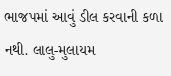ભાજપમાં આવું ડીલ કરવાની કળા નથી. લાલુ-મુલાયમ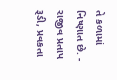તે કળામાં નિષ્ણાત છે. - રાજીવ પ્રતાપ રૂડી, પ્રવકતા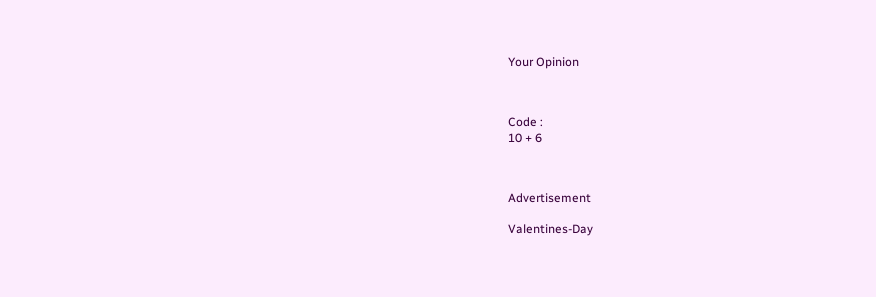Your Opinion



Code :
10 + 6



Advertisement

Valentines-Day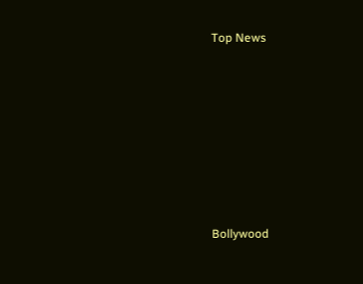Top News











Bollywood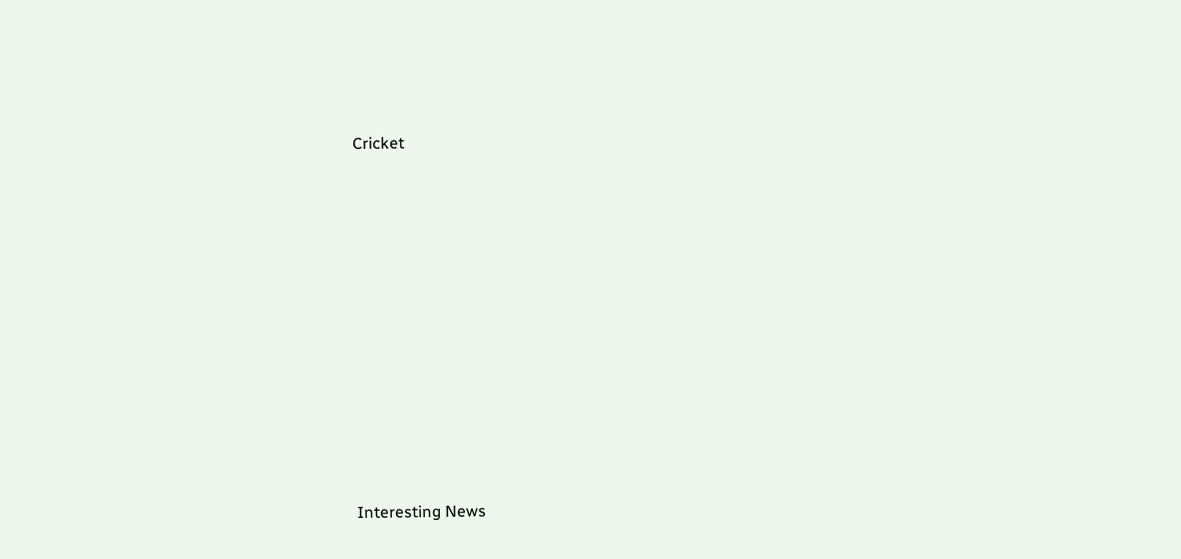Cricket











Interesting News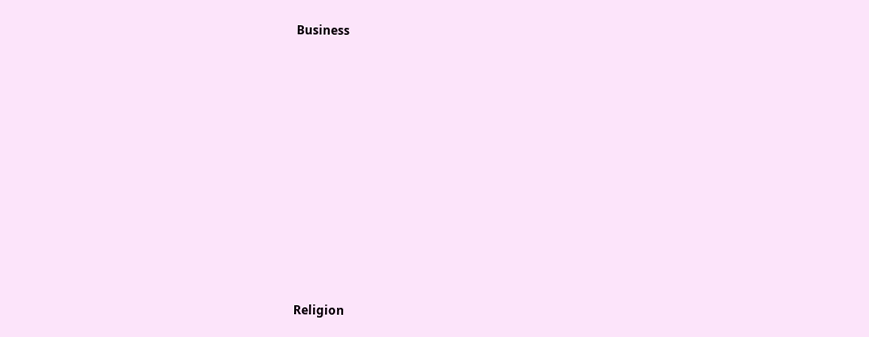Business











Religion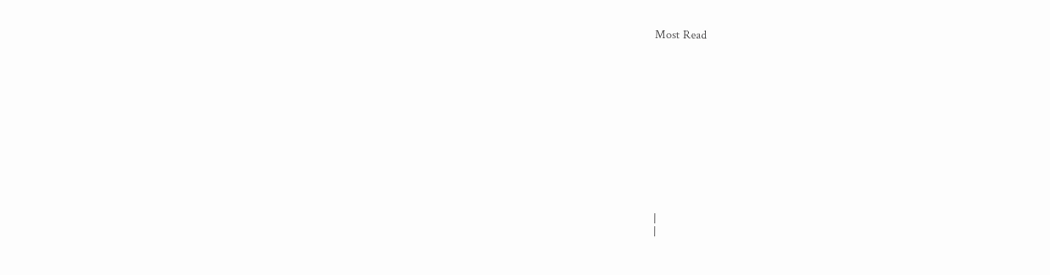Most Read













|
|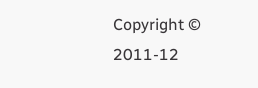Copyright © 2011-12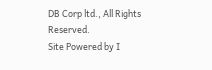DB Corp ltd., All Rights Reserved.
Site Powered by I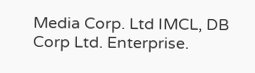Media Corp. Ltd IMCL, DB Corp Ltd. Enterprise.